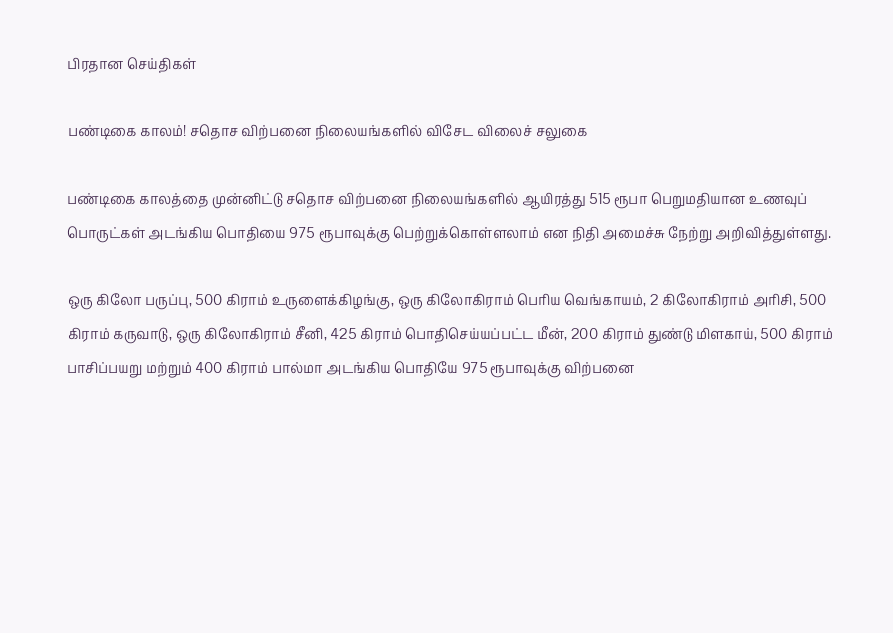பிரதான செய்திகள்

பண்டிகை காலம்! சதொச விற்பனை நிலையங்களில் விசேட விலைச் சலுகை

பண்டிகை காலத்தை முன்னிட்டு சதொச விற்பனை நிலையங்களில் ஆயிரத்து 515 ரூபா பெறுமதியான உணவுப் பொருட்கள் அடங்கிய பொதியை 975 ரூபாவுக்கு பெற்றுக்கொள்ளலாம் என நிதி அமைச்சு நேற்று அறிவித்துள்ளது.

ஒரு கிலோ பருப்பு, 500 கிராம் உருளைக்கிழங்கு, ஒரு கிலோகிராம் பெரிய வெங்காயம், 2 கிலோகிராம் அரிசி, 500 கிராம் கருவாடு, ஒரு கிலோகிராம் சீனி, 425 கிராம் பொதிசெய்யப்பட்ட மீன், 200 கிராம் துண்டு மிளகாய், 500 கிராம் பாசிப்பயறு மற்றும் 400 கிராம் பால்மா அடங்கிய பொதியே 975 ரூபாவுக்கு விற்பனை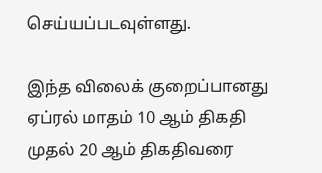செய்யப்படவுள்ளது.

இந்த விலைக் குறைப்பானது ஏப்ரல் மாதம் 10 ஆம் திகதி முதல் 20 ஆம் திகதிவரை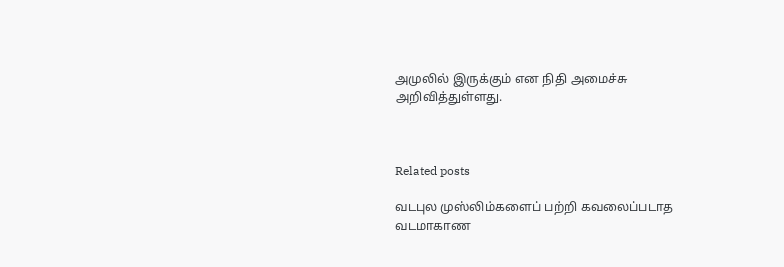அமுலில் இருக்கும் என நிதி அமைச்சு அறிவித்துள்ளது.



Related posts

வடபுல முஸ்லிம்களைப் பற்றி கவலைப்படாத வடமாகாண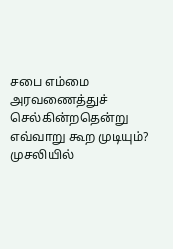சபை எம்மை அரவணைத்துச் செல்கின்றதென்று எவ்வாறு கூற முடியும்? முசலியில்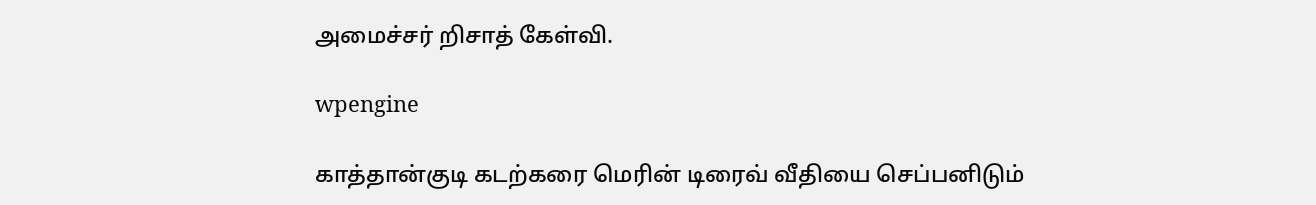அமைச்சர் றிசாத் கேள்வி.

wpengine

காத்தான்குடி கடற்கரை மெரின் டிரைவ் வீதியை செப்பனிடும்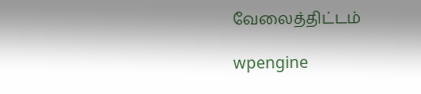வேலைத்திட்டம்

wpengine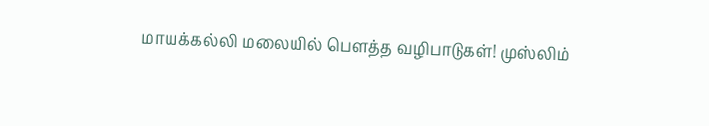மாயக்கல்லி மலையில் பௌத்த வழிபாடுகள்! முஸ்லிம்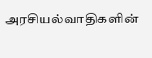அரசியல்வாதிகளின்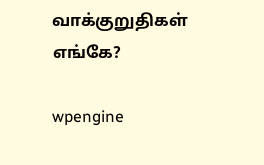வாக்குறுதிகள் எங்கே?

wpengine